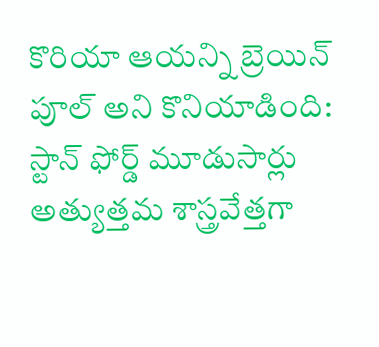కొరియా ఆయన్ని బ్రెయిన్ పూల్ అని కొనియాడింది: స్టాన్ ఫోర్డ్ మూడుసార్లు అత్యుత్తమ శాస్త్రవేత్తగా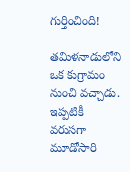గుర్తించింది!

తమిళనాడులోని ఒక కుగ్రామం నుంచి వచ్చాడు. ఇప్పటికీ వరుసగా మూడోసారి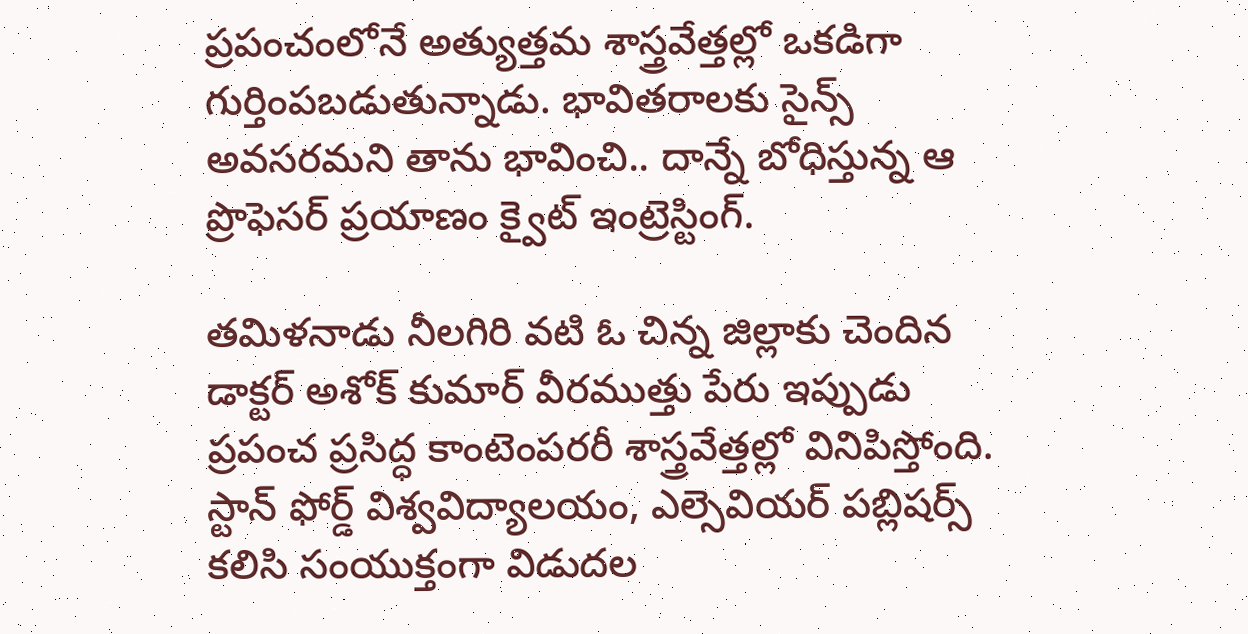ప్రపంచంలోనే అత్యుత్తమ శాస్త్రవేత్తల్లో ఒకడిగా గుర్తింపబడుతున్నాడు. భావితరాలకు సైన్స్ అవసరమని తాను భావించి.. దాన్నే బోధిస్తున్న ఆ ప్రొఫెసర్ ప్రయాణం క్వైట్ ఇంట్రెస్టింగ్.

తమిళనాడు నీలగిరి వటి ఓ చిన్న జిల్లాకు చెందిన డాక్టర్ అశోక్ కుమార్ వీరముత్తు పేరు ఇప్పుడు ప్రపంచ ప్రసిద్ధ కాంటెంపరరీ శాస్త్రవేత్తల్లో వినిపిస్తోంది. స్టాన్ ఫోర్డ్ విశ్వవిద్యాలయం, ఎల్సెవియర్ పబ్లిషర్స్ కలిసి సంయుక్తంగా విడుదల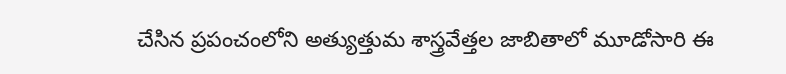చేసిన ప్రపంచంలోని అత్యుత్తుమ శాస్త్రవేత్తల జాబితాలో మూడోసారి ఈ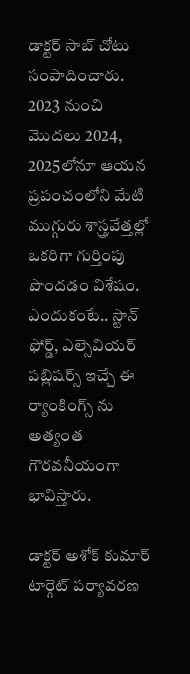డాక్టర్ సాబ్ చోటు సంపాదించారు. 2023 నుంచి మొదలు 2024, 2025లోనూ ఆయన ప్రపంచంలోని మేటి ముగ్గురు శాస్త్రవేత్తల్లో ఒకరిగా గుర్తింపు పొందడం విశేషం. ఎందుకంటే.. స్టాన్ ఫోర్డ్, ఎల్సెవియర్ పబ్లిషర్స్ ఇచ్చే ఈ ర్యాంకింగ్స్ ను అత్యంత గౌరవనీయంగా భావిస్తారు.

డాక్టర్ అశోక్ కుమార్ టార్గెట్ పర్యావరణ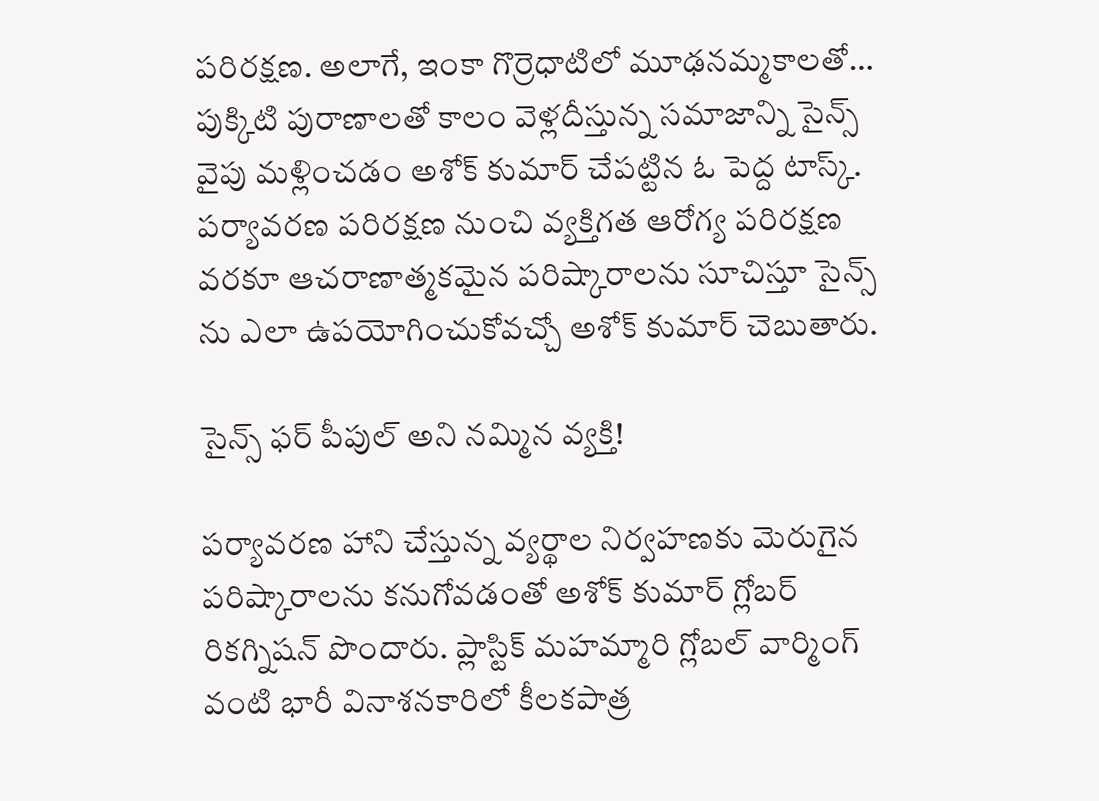పరిరక్షణ. అలాగే, ఇంకా గొర్రెధాటిలో మూఢనమ్మకాలతో… పుక్కిటి పురాణాలతో కాలం వెళ్లదీస్తున్న సమాజాన్ని సైన్స్ వైపు మళ్లించడం అశోక్ కుమార్ చేపట్టిన ఓ పెద్ద టాస్క్. పర్యావరణ పరిరక్షణ నుంచి వ్యక్తిగత ఆరోగ్య పరిరక్షణ వరకూ ఆచరాణాత్మకమైన పరిష్కారాలను సూచిస్తూ సైన్స్ ను ఎలా ఉపయోగించుకోవచ్చో అశోక్ కుమార్ చెబుతారు.

సైన్స్ ఫర్ పీపుల్ అని నమ్మిన వ్యక్తి!

పర్యావరణ హాని చేస్తున్న వ్యర్థాల నిర్వహణకు మెరుగైన పరిష్కారాలను కనుగోవడంతో అశోక్ కుమార్ గ్లోబర్ రికగ్నిషన్ పొందారు. ప్లాస్టిక్ మహమ్మారి గ్లోబల్ వార్మింగ్ వంటి భారీ వినాశనకారిలో కీలకపాత్ర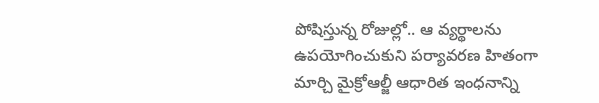పోషిస్తున్న రోజుల్లో.. ఆ వ్యర్థాలను ఉపయోగించుకుని పర్యావరణ హితంగా మార్చి మైక్రోఆల్జీ ఆధారిత ఇంధనాన్ని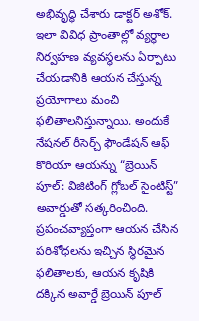అభివృద్ధి చేశారు డాక్టర్ అశోక్. ఇలా వివిధ ప్రాంతాల్లో వ్యర్థాల నిర్వహణ వ్యవస్థలను ఏర్పాటు చేయడానికి ఆయన చేస్తున్న ప్రయోగాలు మంచి ఫలితాలనిస్తున్నాయి. అందుకే నేషనల్ రీసెర్చ్ ఫౌండేషన్ ఆఫ్ కొరియా ఆయన్ను “బ్రెయిన్ పూల్: విజిటింగ్ గ్లోబల్ సైంటిస్ట్” అవార్డుతో సత్కరించింది. ప్రపంచవ్యాప్తంగా ఆయన చేసిన పరిశోధలను ఇచ్చిన స్థిరమైన ఫలితాలకు, ఆయన కృషికి దక్కిన అవార్డే బ్రెయిన్ పూల్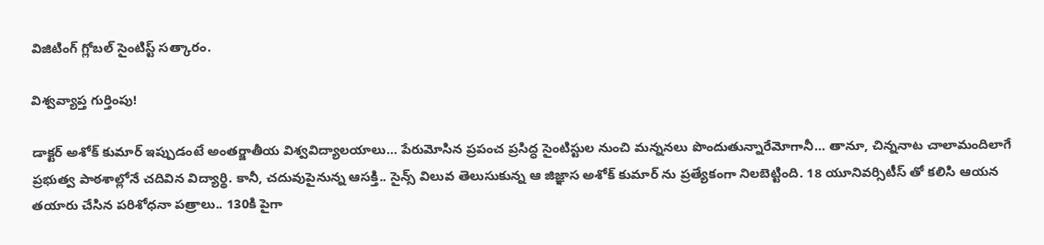విజిటింగ్ గ్లోబల్ సైంటిస్ట్ సత్కారం.

విశ్వవ్యాప్త గుర్తింపు!

డాక్టర్ అశోక్ కుమార్ ఇప్పుడంటే అంతర్జాతీయ విశ్వవిద్యాలయాలు… పేరుమోసిన ప్రపంచ ప్రసిద్ధ సైంటిస్టుల నుంచి మన్ననలు పొందుతున్నారేమోగానీ… తానూ, చిన్ననాట చాలామందిలాగే ప్రభుత్వ పాఠశాల్లోనే చదివిన విద్యార్థి. కానీ, చదువుపైనున్న ఆసక్తి.. సైన్స్ విలువ తెలుసుకున్న ఆ జిజ్ఞాస అశోక్ కుమార్ ను ప్రత్యేకంగా నిలబెట్టింది. 18 యూనివర్సిటీస్ తో కలిసి ఆయన తయారు చేసిన పరిశోధనా పత్రాలు.. 130కి పైగా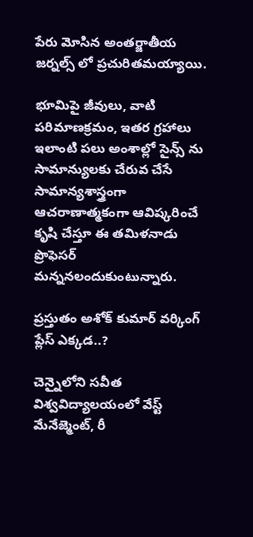పేరు మోసిన అంతర్జాతీయ జర్నల్స్ లో ప్రచురితమయ్యాయి.

భూమిపై జీవులు, వాటి పరిమాణక్రమం, ఇతర గ్రహాలు ఇలాంటి పలు అంశాల్లో సైన్స్ ను సామాన్యులకు చేరువ చేసే సామాన్యశాస్త్రంగా ఆచరాణాత్మకంగా ఆవిష్కరించే కృషి చేస్తూ ఈ తమిళనాడు ప్రొఫెసర్ మన్ననలందుకుంటున్నారు.

ప్రస్తుతం అశోక్ కుమార్ వర్కింగ్ ప్లేస్ ఎక్కడ..?

చెన్నైలోని సవీత విశ్వవిద్యాలయంలో వేస్ట్ మేనేజ్మెంట్, రీ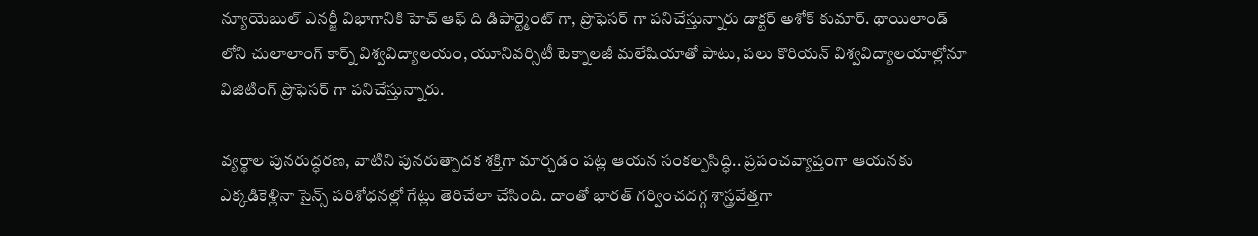న్యూయెబుల్ ఎనర్జీ విభాగానికి హెచ్ ఆఫ్ ది డిపార్ట్మెంట్ గా, ప్రొఫెసర్ గా పనిచేస్తున్నారు డాక్టర్ అశోక్ కుమార్. థాయిలాండ్ లోని చులాలాంగ్ కార్న్ విశ్వవిద్యాలయం, యూనివర్సిటీ టెక్నాలజీ మలేషియాతో పాటు, పలు కొరియన్ విశ్వవిద్యాలయాల్లోనూ విజిటింగ్ ప్రొఫెసర్ గా పనిచేస్తున్నారు.

వ్యర్థాల పునరుద్ధరణ, వాటిని పునరుత్పాదక శక్తిగా మార్చడం పట్ల ఆయన సంకల్పసిద్ధి.. ప్రపంచవ్యాప్తంగా ఆయనకు ఎక్కడికెళ్లినా సైన్స్ పరిశోధనల్లో గేట్లు తెరిచేలా చేసింది. దాంతో భారత్ గర్వించదగ్గ శాస్త్రవేత్తగా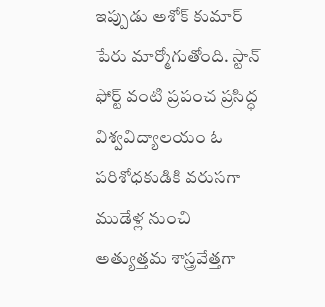ఇప్పుడు అశోక్ కుమార్ పేరు మార్మోగుతోంది. స్టాన్ ఫోర్ట్ వంటి ప్రపంచ ప్రసిద్ధ విశ్వవిద్యాలయం ఓ పరిశోధకుడికి వరుసగా ముడేళ్ల నుంచి అత్యుత్తమ శాస్త్రవేత్తగా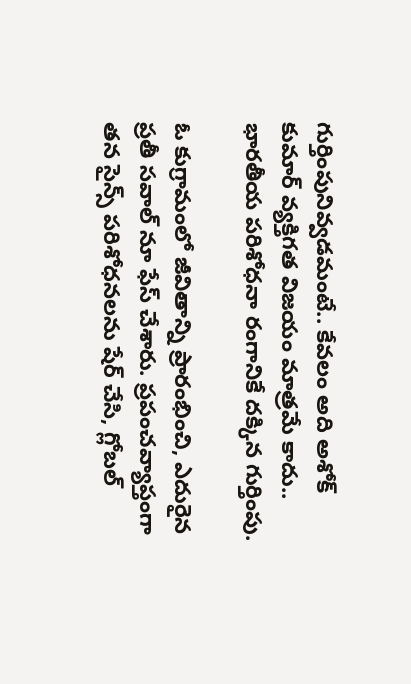గుర్తింపునివ్వడమంటే.. కేవలం అది అశోక్ కుమార్ వ్యక్తిగత విజయం మాత్రమే కాదు.. భారతీయ పరిశోధనా రంగానికే దక్కిన గుర్తింపు.

ఓ కుగ్రామంలో జీవితాన్ని ప్రారంభించి, ఎదురైన ప్రతీ సవాల్ నూ ఫేస్ చేశారు. ప్రపంచవ్యాప్తంగా తన సైన్స్ పరిశోధనలను షేర్ చేసి, గ్లోబల్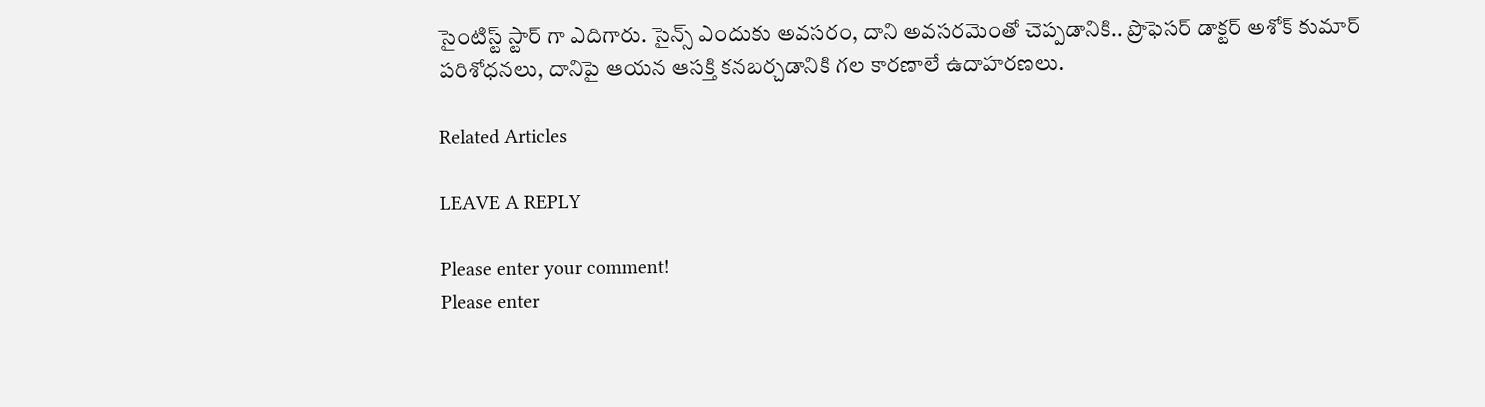సైంటిస్ట్ స్టార్ గా ఎదిగారు. సైన్స్ ఎందుకు అవసరం, దాని అవసరమెంతో చెప్పడానికి.. ప్రొఫెసర్ డాక్టర్ అశోక్ కుమార్ పరిశోధనలు, దానిపై ఆయన ఆసక్తి కనబర్చడానికి గల కారణాలే ఉదాహరణలు.

Related Articles

LEAVE A REPLY

Please enter your comment!
Please enter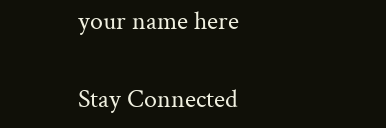your name here

Stay Connected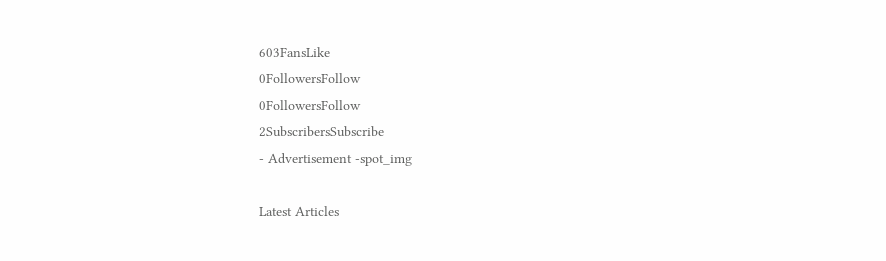603FansLike
0FollowersFollow
0FollowersFollow
2SubscribersSubscribe
- Advertisement -spot_img

Latest Articles